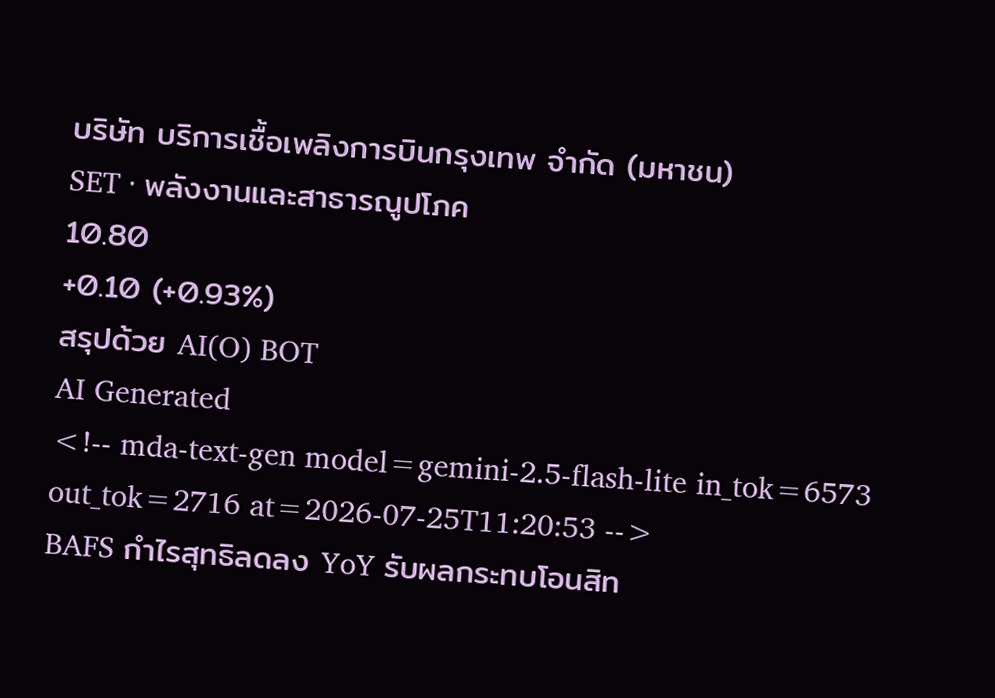บริษัท บริการเชื้อเพลิงการบินกรุงเทพ จำกัด (มหาชน)
SET · พลังงานและสาธารณูปโภค
10.80
+0.10 (+0.93%)
สรุปด้วย AI(O) BOT
AI Generated
<!-- mda-text-gen model=gemini-2.5-flash-lite in_tok=6573 out_tok=2716 at=2026-07-25T11:20:53 -->
BAFS กำไรสุทธิลดลง YoY รับผลกระทบโอนสิท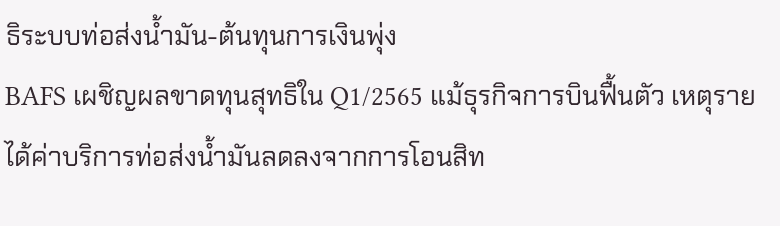ธิระบบท่อส่งน้ำมัน-ต้นทุนการเงินพุ่ง
BAFS เผชิญผลขาดทุนสุทธิใน Q1/2565 แม้ธุรกิจการบินฟื้นตัว เหตุรายได้ค่าบริการท่อส่งน้ำมันลดลงจากการโอนสิท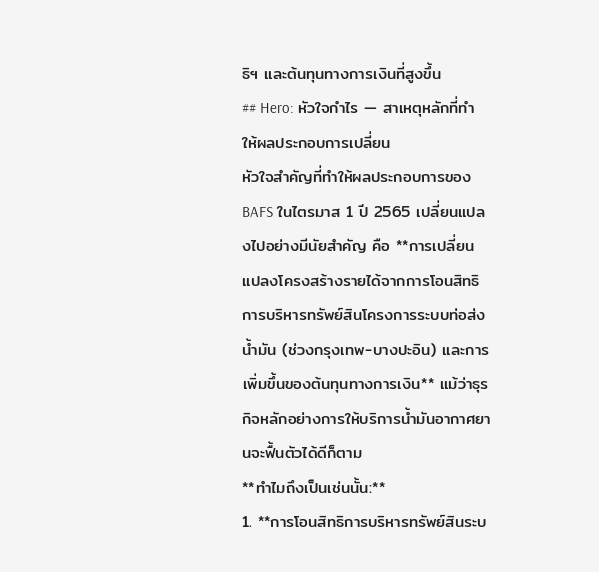ธิฯ และต้นทุนทางการเงินที่สูงขึ้น
## Hero: หัวใจกำไร — สาเหตุหลักที่ทำให้ผลประกอบการเปลี่ยน
หัวใจสำคัญที่ทำให้ผลประกอบการของ BAFS ในไตรมาส 1 ปี 2565 เปลี่ยนแปลงไปอย่างมีนัยสำคัญ คือ **การเปลี่ยนแปลงโครงสร้างรายได้จากการโอนสิทธิการบริหารทรัพย์สินโครงการระบบท่อส่งน้ำมัน (ช่วงกรุงเทพ-บางปะอิน) และการเพิ่มขึ้นของต้นทุนทางการเงิน** แม้ว่าธุรกิจหลักอย่างการให้บริการน้ำมันอากาศยานจะฟื้นตัวได้ดีก็ตาม
**ทำไมถึงเป็นเช่นนั้น:**
1. **การโอนสิทธิการบริหารทรัพย์สินระบ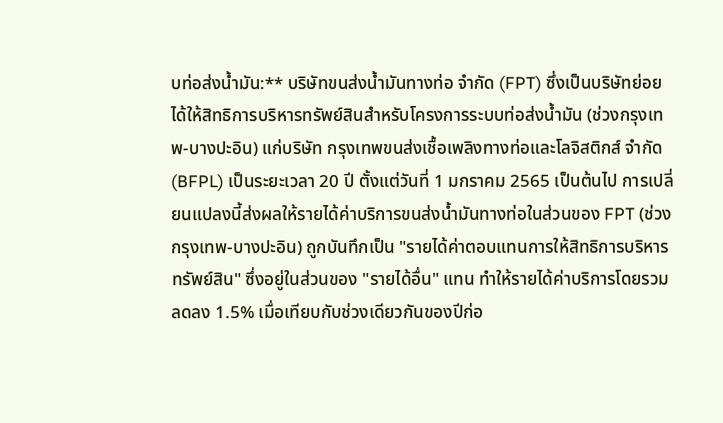บท่อส่งน้ำมัน:** บริษัทขนส่งน้ำมันทางท่อ จำกัด (FPT) ซึ่งเป็นบริษัทย่อย ได้ให้สิทธิการบริหารทรัพย์สินสำหรับโครงการระบบท่อส่งน้ำมัน (ช่วงกรุงเทพ-บางปะอิน) แก่บริษัท กรุงเทพขนส่งเชื้อเพลิงทางท่อและโลจิสติกส์ จำกัด (BFPL) เป็นระยะเวลา 20 ปี ตั้งแต่วันที่ 1 มกราคม 2565 เป็นต้นไป การเปลี่ยนแปลงนี้ส่งผลให้รายได้ค่าบริการขนส่งน้ำมันทางท่อในส่วนของ FPT (ช่วงกรุงเทพ-บางปะอิน) ถูกบันทึกเป็น "รายได้ค่าตอบแทนการให้สิทธิการบริหารทรัพย์สิน" ซึ่งอยู่ในส่วนของ "รายได้อื่น" แทน ทำให้รายได้ค่าบริการโดยรวมลดลง 1.5% เมื่อเทียบกับช่วงเดียวกันของปีก่อ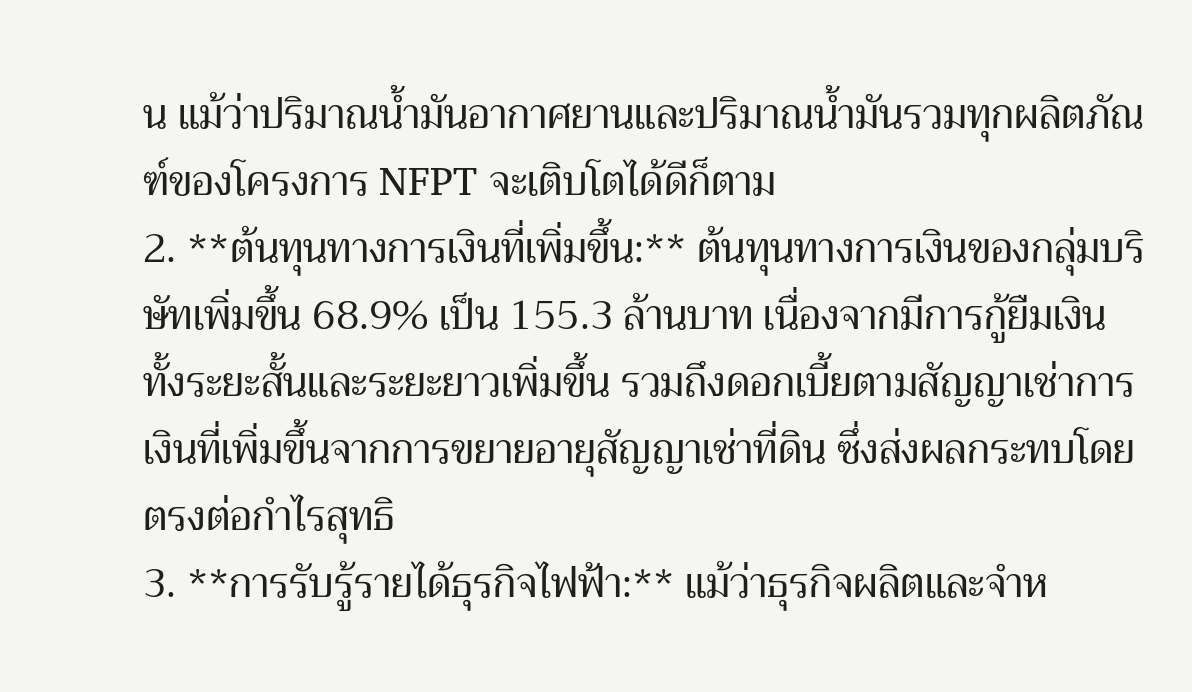น แม้ว่าปริมาณน้ำมันอากาศยานและปริมาณน้ำมันรวมทุกผลิตภัณฑ์ของโครงการ NFPT จะเติบโตได้ดีก็ตาม
2. **ต้นทุนทางการเงินที่เพิ่มขึ้น:** ต้นทุนทางการเงินของกลุ่มบริษัทเพิ่มขึ้น 68.9% เป็น 155.3 ล้านบาท เนื่องจากมีการกู้ยืมเงินทั้งระยะสั้นและระยะยาวเพิ่มขึ้น รวมถึงดอกเบี้ยตามสัญญาเช่าการเงินที่เพิ่มขึ้นจากการขยายอายุสัญญาเช่าที่ดิน ซึ่งส่งผลกระทบโดยตรงต่อกำไรสุทธิ
3. **การรับรู้รายได้ธุรกิจไฟฟ้า:** แม้ว่าธุรกิจผลิตและจำห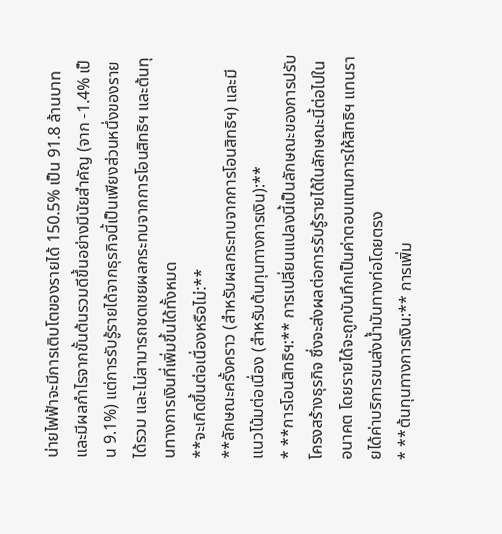น่ายไฟฟ้าจะมีการเติบโตของรายได้ 150.5% เป็น 91.8 ล้านบาท และมีผลกำไรจากขั้นต้นรวมดีขึ้นอย่างมีนัยสำคัญ (จาก -1.4% เป็น 9.1%) แต่การรับรู้รายได้จากธุรกิจนี้เป็นเพียงส่วนหนึ่งของรายได้รวม และไม่สามารถชดเชยผลกระทบจากการโอนสิทธิฯ และต้นทุนทางการเงินที่เพิ่มขึ้นได้ทั้งหมด
**จะเกิดขึ้นต่อเนื่องหรือไม่:**
**ลักษณะครั้งคราว (สำหรับผลกระทบจากการโอนสิทธิฯ) และมีแนวโน้มต่อเนื่อง (สำหรับต้นทุนทางการเงิน):**
* **การโอนสิทธิฯ:** การเปลี่ยนแปลงนี้เป็นลักษณะของการปรับโครงสร้างธุรกิจ ซึ่งจะส่งผลต่อการรับรู้รายได้ในลักษณะนี้ต่อไปในอนาคต โดยรายได้จะถูกบันทึกเป็นค่าตอบแทนการให้สิทธิฯ แทนรายได้ค่าบริการขนส่งน้ำมันทางท่อโดยตรง
* **ต้นทุนทางการเงิน:** การเพิ่ม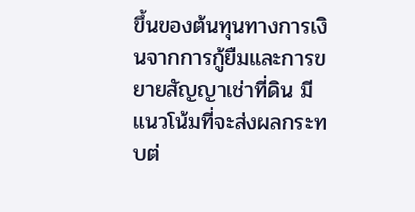ขึ้นของต้นทุนทางการเงินจากการกู้ยืมและการขยายสัญญาเช่าที่ดิน มีแนวโน้มที่จะส่งผลกระทบต่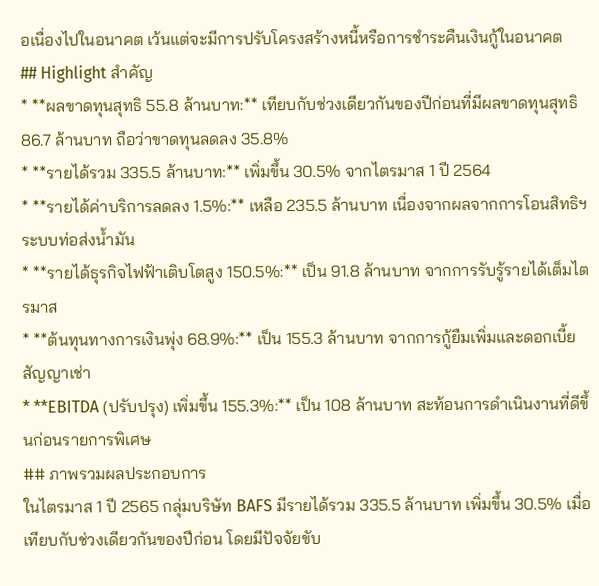อเนื่องไปในอนาคต เว้นแต่จะมีการปรับโครงสร้างหนี้หรือการชำระคืนเงินกู้ในอนาคต
## Highlight สำคัญ
* **ผลขาดทุนสุทธิ 55.8 ล้านบาท:** เทียบกับช่วงเดียวกันของปีก่อนที่มีผลขาดทุนสุทธิ 86.7 ล้านบาท ถือว่าขาดทุนลดลง 35.8%
* **รายได้รวม 335.5 ล้านบาท:** เพิ่มขึ้น 30.5% จากไตรมาส 1 ปี 2564
* **รายได้ค่าบริการลดลง 1.5%:** เหลือ 235.5 ล้านบาท เนื่องจากผลจากการโอนสิทธิฯ ระบบท่อส่งน้ำมัน
* **รายได้ธุรกิจไฟฟ้าเติบโตสูง 150.5%:** เป็น 91.8 ล้านบาท จากการรับรู้รายได้เต็มไตรมาส
* **ต้นทุนทางการเงินพุ่ง 68.9%:** เป็น 155.3 ล้านบาท จากการกู้ยืมเพิ่มและดอกเบี้ยสัญญาเช่า
* **EBITDA (ปรับปรุง) เพิ่มขึ้น 155.3%:** เป็น 108 ล้านบาท สะท้อนการดำเนินงานที่ดีขึ้นก่อนรายการพิเศษ
## ภาพรวมผลประกอบการ
ในไตรมาส 1 ปี 2565 กลุ่มบริษัท BAFS มีรายได้รวม 335.5 ล้านบาท เพิ่มขึ้น 30.5% เมื่อเทียบกับช่วงเดียวกันของปีก่อน โดยมีปัจจัยขับ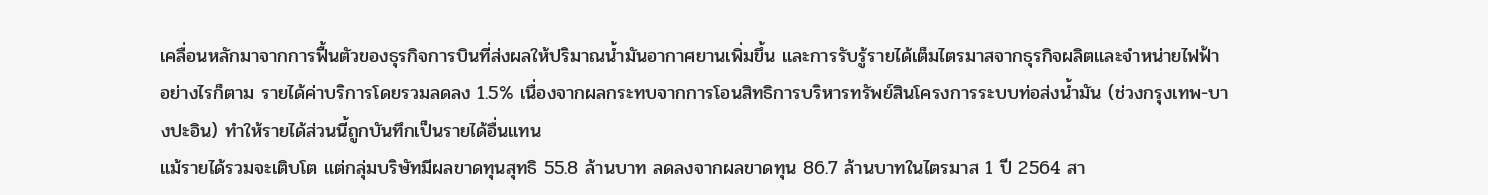เคลื่อนหลักมาจากการฟื้นตัวของธุรกิจการบินที่ส่งผลให้ปริมาณน้ำมันอากาศยานเพิ่มขึ้น และการรับรู้รายได้เต็มไตรมาสจากธุรกิจผลิตและจำหน่ายไฟฟ้า อย่างไรก็ตาม รายได้ค่าบริการโดยรวมลดลง 1.5% เนื่องจากผลกระทบจากการโอนสิทธิการบริหารทรัพย์สินโครงการระบบท่อส่งน้ำมัน (ช่วงกรุงเทพ-บางปะอิน) ทำให้รายได้ส่วนนี้ถูกบันทึกเป็นรายได้อื่นแทน
แม้รายได้รวมจะเติบโต แต่กลุ่มบริษัทมีผลขาดทุนสุทธิ 55.8 ล้านบาท ลดลงจากผลขาดทุน 86.7 ล้านบาทในไตรมาส 1 ปี 2564 สา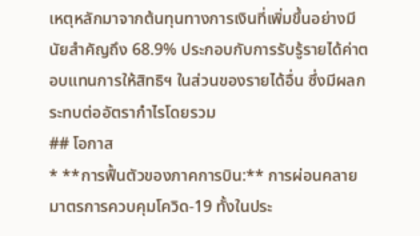เหตุหลักมาจากต้นทุนทางการเงินที่เพิ่มขึ้นอย่างมีนัยสำคัญถึง 68.9% ประกอบกับการรับรู้รายได้ค่าตอบแทนการให้สิทธิฯ ในส่วนของรายได้อื่น ซึ่งมีผลกระทบต่ออัตรากำไรโดยรวม
## โอกาส
* **การฟื้นตัวของภาคการบิน:** การผ่อนคลายมาตรการควบคุมโควิด-19 ทั้งในประ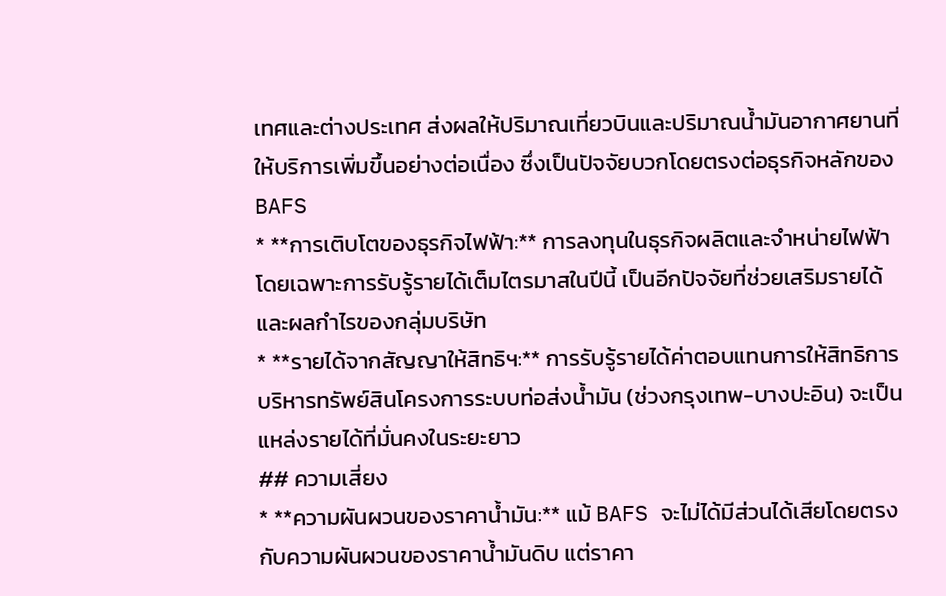เทศและต่างประเทศ ส่งผลให้ปริมาณเที่ยวบินและปริมาณน้ำมันอากาศยานที่ให้บริการเพิ่มขึ้นอย่างต่อเนื่อง ซึ่งเป็นปัจจัยบวกโดยตรงต่อธุรกิจหลักของ BAFS
* **การเติบโตของธุรกิจไฟฟ้า:** การลงทุนในธุรกิจผลิตและจำหน่ายไฟฟ้า โดยเฉพาะการรับรู้รายได้เต็มไตรมาสในปีนี้ เป็นอีกปัจจัยที่ช่วยเสริมรายได้และผลกำไรของกลุ่มบริษัท
* **รายได้จากสัญญาให้สิทธิฯ:** การรับรู้รายได้ค่าตอบแทนการให้สิทธิการบริหารทรัพย์สินโครงการระบบท่อส่งน้ำมัน (ช่วงกรุงเทพ-บางปะอิน) จะเป็นแหล่งรายได้ที่มั่นคงในระยะยาว
## ความเสี่ยง
* **ความผันผวนของราคาน้ำมัน:** แม้ BAFS จะไม่ได้มีส่วนได้เสียโดยตรงกับความผันผวนของราคาน้ำมันดิบ แต่ราคา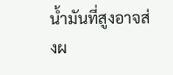น้ำมันที่สูงอาจส่งผ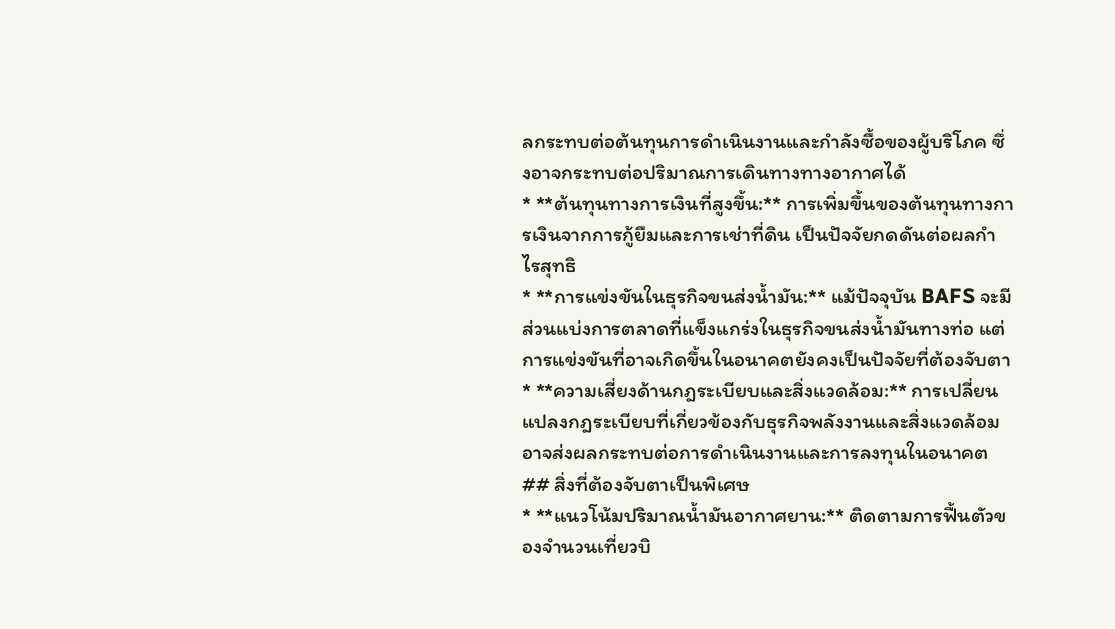ลกระทบต่อต้นทุนการดำเนินงานและกำลังซื้อของผู้บริโภค ซึ่งอาจกระทบต่อปริมาณการเดินทางทางอากาศได้
* **ต้นทุนทางการเงินที่สูงขึ้น:** การเพิ่มขึ้นของต้นทุนทางการเงินจากการกู้ยืมและการเช่าที่ดิน เป็นปัจจัยกดดันต่อผลกำไรสุทธิ
* **การแข่งขันในธุรกิจขนส่งน้ำมัน:** แม้ปัจจุบัน BAFS จะมีส่วนแบ่งการตลาดที่แข็งแกร่งในธุรกิจขนส่งน้ำมันทางท่อ แต่การแข่งขันที่อาจเกิดขึ้นในอนาคตยังคงเป็นปัจจัยที่ต้องจับตา
* **ความเสี่ยงด้านกฎระเบียบและสิ่งแวดล้อม:** การเปลี่ยนแปลงกฎระเบียบที่เกี่ยวข้องกับธุรกิจพลังงานและสิ่งแวดล้อม อาจส่งผลกระทบต่อการดำเนินงานและการลงทุนในอนาคต
## สิ่งที่ต้องจับตาเป็นพิเศษ
* **แนวโน้มปริมาณน้ำมันอากาศยาน:** ติดตามการฟื้นตัวของจำนวนเที่ยวบิ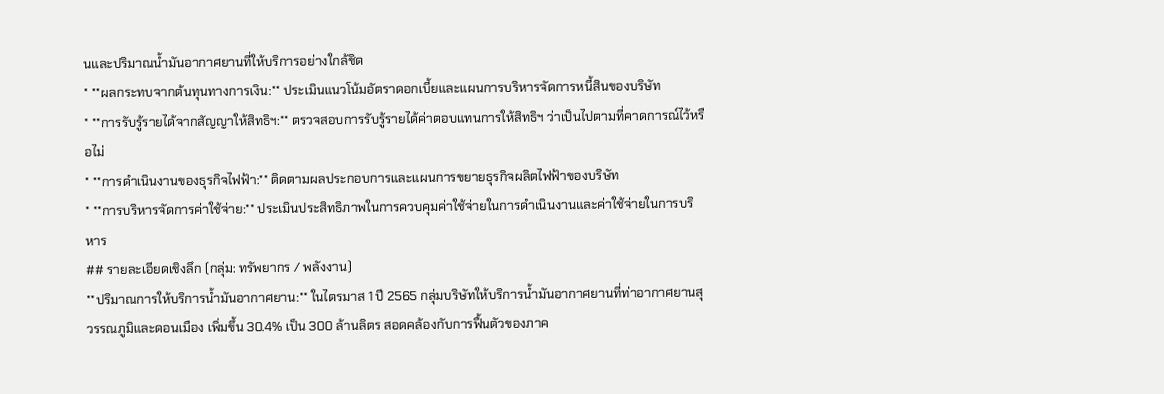นและปริมาณน้ำมันอากาศยานที่ให้บริการอย่างใกล้ชิด
* **ผลกระทบจากต้นทุนทางการเงิน:** ประเมินแนวโน้มอัตราดอกเบี้ยและแผนการบริหารจัดการหนี้สินของบริษัท
* **การรับรู้รายได้จากสัญญาให้สิทธิฯ:** ตรวจสอบการรับรู้รายได้ค่าตอบแทนการให้สิทธิฯ ว่าเป็นไปตามที่คาดการณ์ไว้หรือไม่
* **การดำเนินงานของธุรกิจไฟฟ้า:** ติดตามผลประกอบการและแผนการขยายธุรกิจผลิตไฟฟ้าของบริษัท
* **การบริหารจัดการค่าใช้จ่าย:** ประเมินประสิทธิภาพในการควบคุมค่าใช้จ่ายในการดำเนินงานและค่าใช้จ่ายในการบริหาร
## รายละเอียดเชิงลึก (กลุ่ม: ทรัพยากร / พลังงาน)
**ปริมาณการให้บริการน้ำมันอากาศยาน:** ในไตรมาส 1 ปี 2565 กลุ่มบริษัทให้บริการน้ำมันอากาศยานที่ท่าอากาศยานสุวรรณภูมิและดอนเมือง เพิ่มขึ้น 30.4% เป็น 300 ล้านลิตร สอดคล้องกับการฟื้นตัวของภาค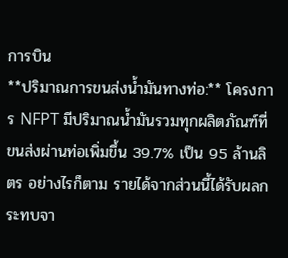การบิน
**ปริมาณการขนส่งน้ำมันทางท่อ:** โครงการ NFPT มีปริมาณน้ำมันรวมทุกผลิตภัณฑ์ที่ขนส่งผ่านท่อเพิ่มขึ้น 39.7% เป็น 95 ล้านลิตร อย่างไรก็ตาม รายได้จากส่วนนี้ได้รับผลกระทบจา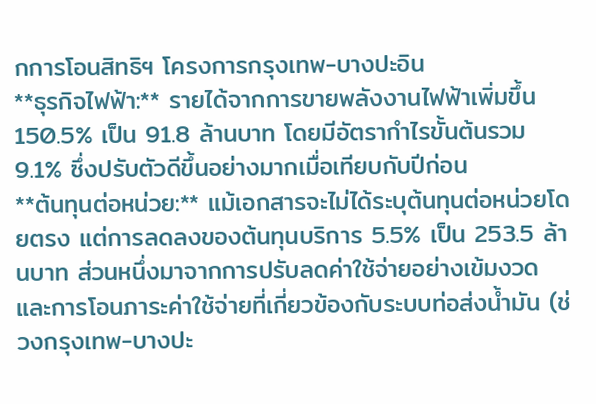กการโอนสิทธิฯ โครงการกรุงเทพ-บางปะอิน
**ธุรกิจไฟฟ้า:** รายได้จากการขายพลังงานไฟฟ้าเพิ่มขึ้น 150.5% เป็น 91.8 ล้านบาท โดยมีอัตรากำไรขั้นต้นรวม 9.1% ซึ่งปรับตัวดีขึ้นอย่างมากเมื่อเทียบกับปีก่อน
**ต้นทุนต่อหน่วย:** แม้เอกสารจะไม่ได้ระบุต้นทุนต่อหน่วยโดยตรง แต่การลดลงของต้นทุนบริการ 5.5% เป็น 253.5 ล้านบาท ส่วนหนึ่งมาจากการปรับลดค่าใช้จ่ายอย่างเข้มงวด และการโอนภาระค่าใช้จ่ายที่เกี่ยวข้องกับระบบท่อส่งน้ำมัน (ช่วงกรุงเทพ-บางปะ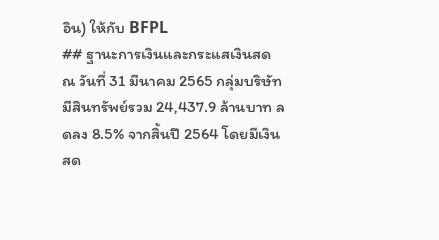อิน) ให้กับ BFPL
## ฐานะการเงินและกระแสเงินสด
ณ วันที่ 31 มีนาคม 2565 กลุ่มบริษัทมีสินทรัพย์รวม 24,437.9 ล้านบาท ลดลง 8.5% จากสิ้นปี 2564 โดยมีเงินสด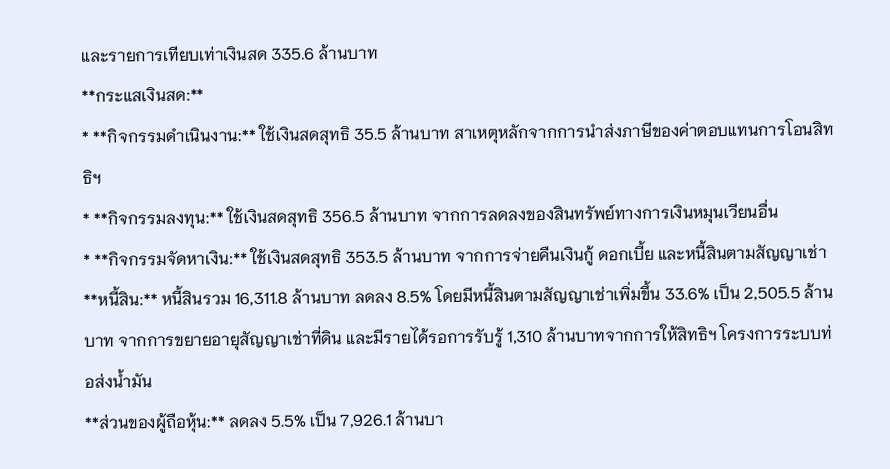และรายการเทียบเท่าเงินสด 335.6 ล้านบาท
**กระแสเงินสด:**
* **กิจกรรมดำเนินงาน:** ใช้เงินสดสุทธิ 35.5 ล้านบาท สาเหตุหลักจากการนำส่งภาษีของค่าตอบแทนการโอนสิทธิฯ
* **กิจกรรมลงทุน:** ใช้เงินสดสุทธิ 356.5 ล้านบาท จากการลดลงของสินทรัพย์ทางการเงินหมุนเวียนอื่น
* **กิจกรรมจัดหาเงิน:** ใช้เงินสดสุทธิ 353.5 ล้านบาท จากการจ่ายคืนเงินกู้ ดอกเบี้ย และหนี้สินตามสัญญาเช่า
**หนี้สิน:** หนี้สินรวม 16,311.8 ล้านบาท ลดลง 8.5% โดยมีหนี้สินตามสัญญาเช่าเพิ่มขึ้น 33.6% เป็น 2,505.5 ล้านบาท จากการขยายอายุสัญญาเช่าที่ดิน และมีรายได้รอการรับรู้ 1,310 ล้านบาทจากการให้สิทธิฯ โครงการระบบท่อส่งน้ำมัน
**ส่วนของผู้ถือหุ้น:** ลดลง 5.5% เป็น 7,926.1 ล้านบา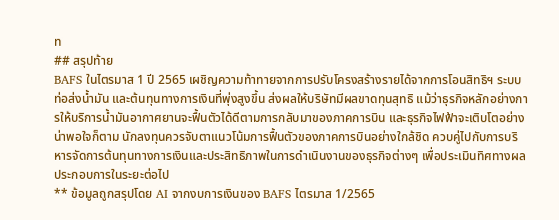ท
## สรุปท้าย
BAFS ในไตรมาส 1 ปี 2565 เผชิญความท้าทายจากการปรับโครงสร้างรายได้จากการโอนสิทธิฯ ระบบท่อส่งน้ำมัน และต้นทุนทางการเงินที่พุ่งสูงขึ้น ส่งผลให้บริษัทมีผลขาดทุนสุทธิ แม้ว่าธุรกิจหลักอย่างการให้บริการน้ำมันอากาศยานจะฟื้นตัวได้ดีตามการกลับมาของภาคการบิน และธุรกิจไฟฟ้าจะเติบโตอย่างน่าพอใจก็ตาม นักลงทุนควรจับตาแนวโน้มการฟื้นตัวของภาคการบินอย่างใกล้ชิด ควบคู่ไปกับการบริหารจัดการต้นทุนทางการเงินและประสิทธิภาพในการดำเนินงานของธุรกิจต่างๆ เพื่อประเมินทิศทางผลประกอบการในระยะต่อไป
** ข้อมูลถูกสรุปโดย AI จากงบการเงินของ BAFS ไตรมาส 1/2565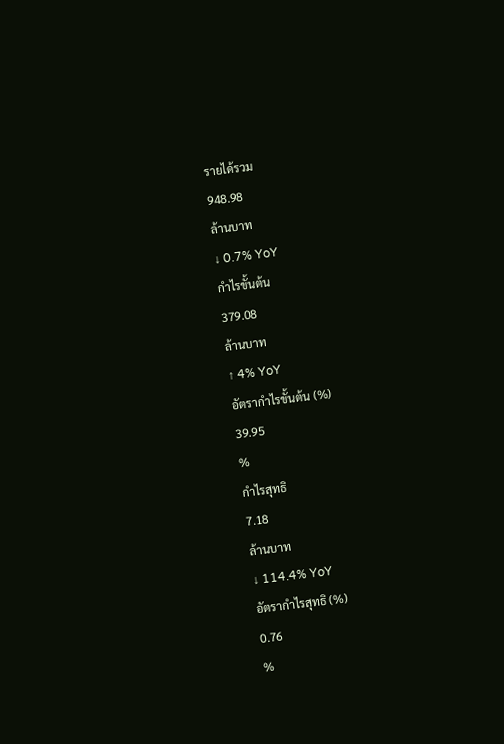รายได้รวม
948.98
ล้านบาท
↓ 0.7% YoY
กำไรขั้นต้น
379.08
ล้านบาท
↑ 4% YoY
อัตรากำไรขั้นต้น (%)
39.95
%
กำไรสุทธิ
7.18
ล้านบาท
↓ 114.4% YoY
อัตรากำไรสุทธิ (%)
0.76
%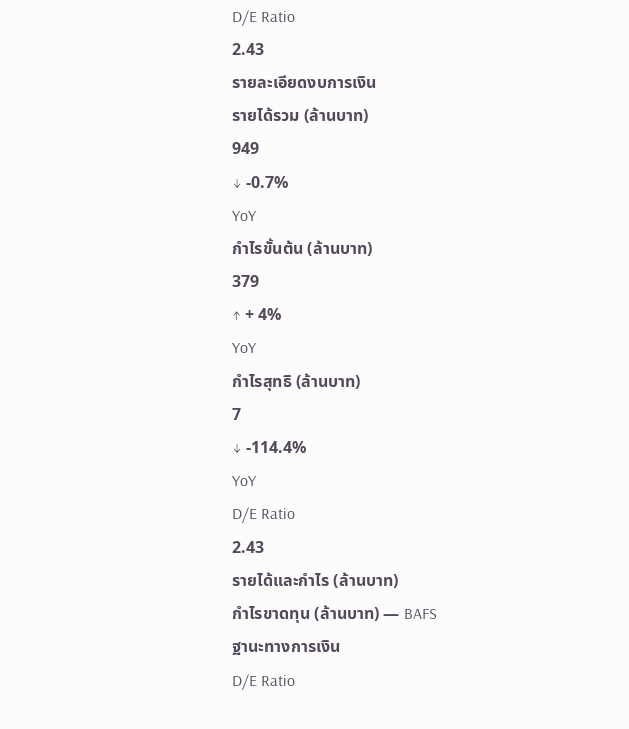D/E Ratio
2.43
รายละเอียดงบการเงิน
รายได้รวม (ล้านบาท)
949
↓ -0.7%
YoY
กำไรขั้นต้น (ล้านบาท)
379
↑ + 4%
YoY
กำไรสุทธิ (ล้านบาท)
7
↓ -114.4%
YoY
D/E Ratio
2.43
รายได้และกำไร (ล้านบาท)
กำไรขาดทุน (ล้านบาท) — BAFS
ฐานะทางการเงิน
D/E Ratio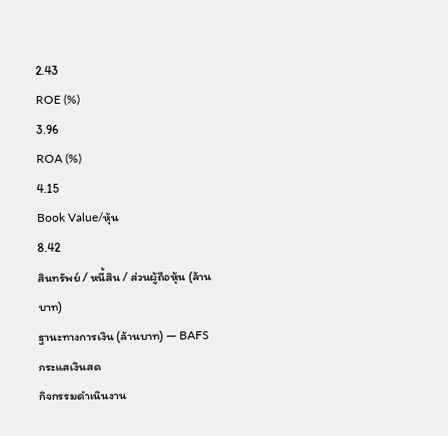2.43
ROE (%)
3.96
ROA (%)
4.15
Book Value/หุ้น
8.42
สินทรัพย์ / หนี้สิน / ส่วนผู้ถือหุ้น (ล้านบาท)
ฐานะทางการเงิน (ล้านบาท) — BAFS
กระแสเงินสด
กิจกรรมดำเนินงาน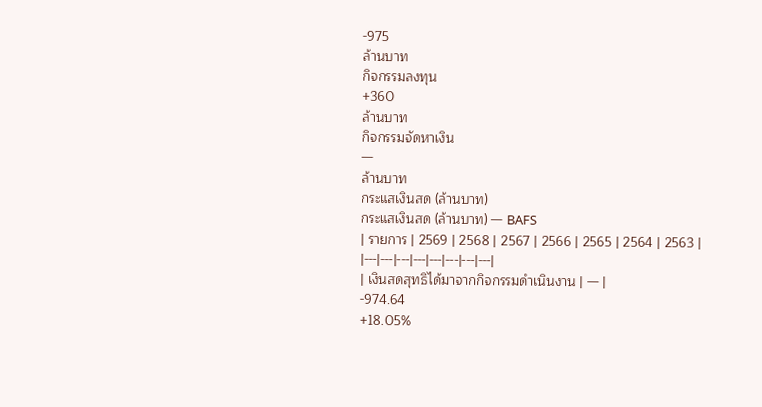-975
ล้านบาท
กิจกรรมลงทุน
+360
ล้านบาท
กิจกรรมจัดหาเงิน
—
ล้านบาท
กระแสเงินสด (ล้านบาท)
กระแสเงินสด (ล้านบาท) — BAFS
| รายการ | 2569 | 2568 | 2567 | 2566 | 2565 | 2564 | 2563 |
|---|---|---|---|---|---|---|---|
| เงินสดสุทธิได้มาจากกิจกรรมดำเนินงาน | — |
-974.64
+18.05%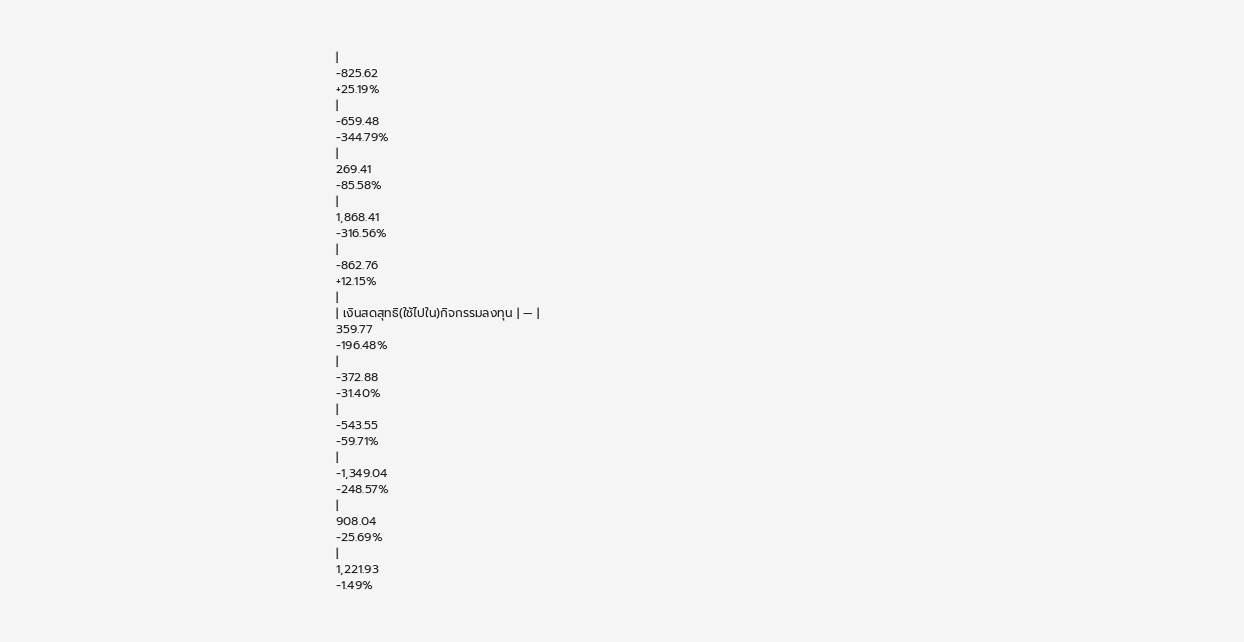|
-825.62
+25.19%
|
-659.48
-344.79%
|
269.41
-85.58%
|
1,868.41
-316.56%
|
-862.76
+12.15%
|
| เงินสดสุทธิ(ใช้ไปใน)กิจกรรมลงทุน | — |
359.77
-196.48%
|
-372.88
-31.40%
|
-543.55
-59.71%
|
-1,349.04
-248.57%
|
908.04
-25.69%
|
1,221.93
-1.49%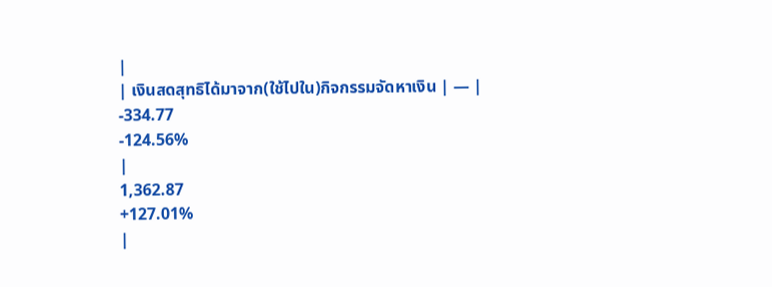|
| เงินสดสุทธิได้มาจาก(ใช้ไปใน)กิจกรรมจัดหาเงิน | — |
-334.77
-124.56%
|
1,362.87
+127.01%
|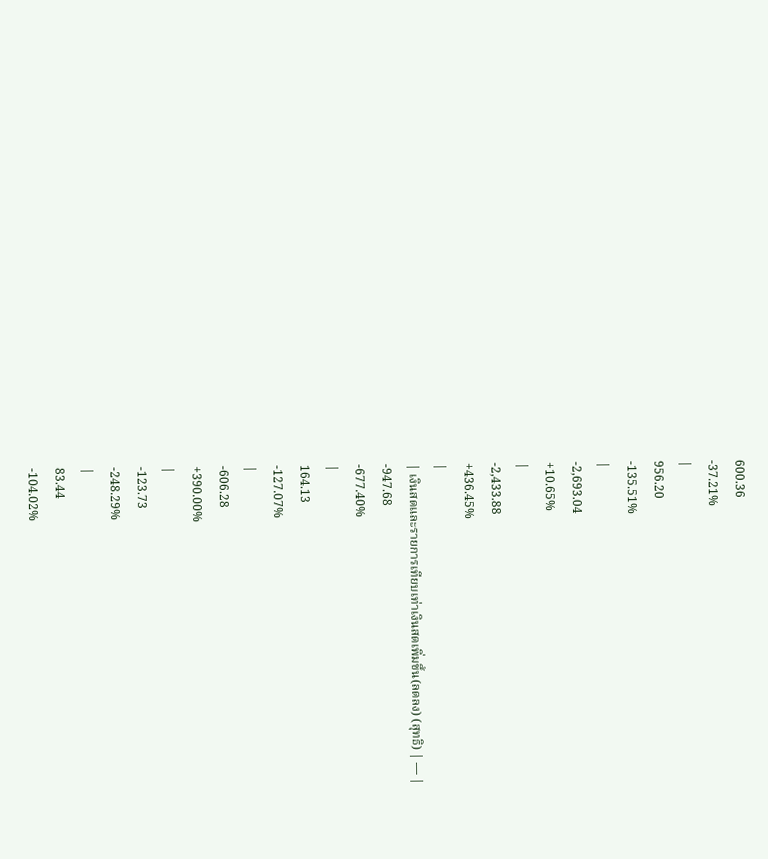600.36
-37.21%
|
956.20
-135.51%
|
-2,693.04
+10.65%
|
-2,433.88
+436.45%
|
| เงินสดและรายการเทียบเท่าเงินสดเพิ่มขึ้น(ลดลง) (สุทธิ) | — |
-947.68
-677.40%
|
164.13
-127.07%
|
-606.28
+390.00%
|
-123.73
-248.29%
|
83.44
-104.02%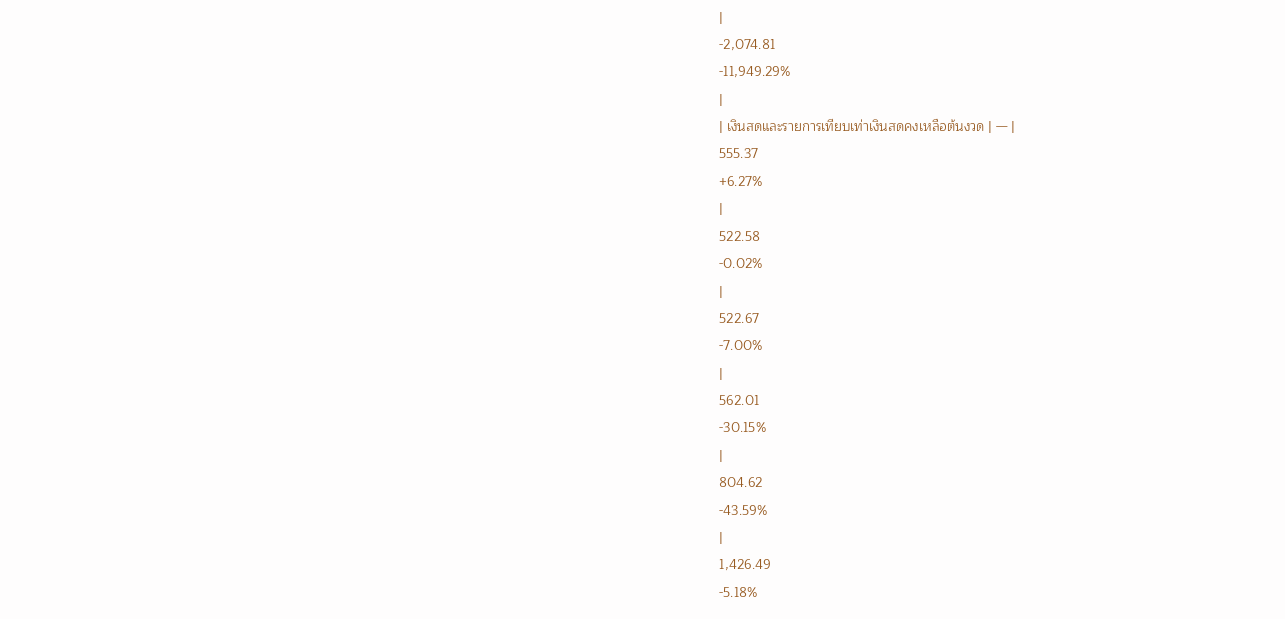|
-2,074.81
-11,949.29%
|
| เงินสดและรายการเทียบเท่าเงินสดคงเหลือต้นงวด | — |
555.37
+6.27%
|
522.58
-0.02%
|
522.67
-7.00%
|
562.01
-30.15%
|
804.62
-43.59%
|
1,426.49
-5.18%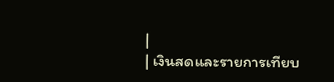|
| เงินสดและรายการเทียบ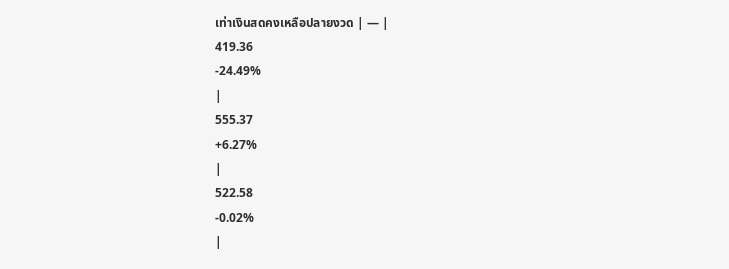เท่าเงินสดคงเหลือปลายงวด | — |
419.36
-24.49%
|
555.37
+6.27%
|
522.58
-0.02%
|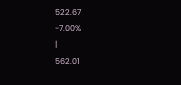522.67
-7.00%
|
562.01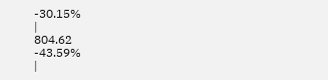-30.15%
|
804.62
-43.59%
|